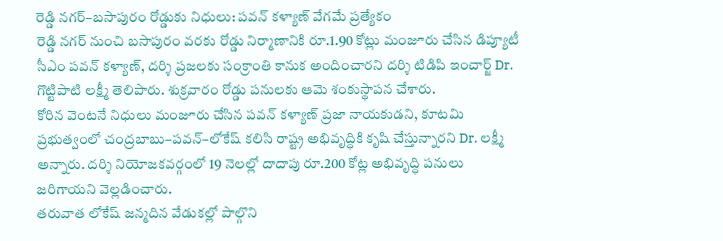రెడ్డి నగర్–బసాపురం రోడ్డుకు నిధులు: పవన్ కళ్యాణ్ వేగమే ప్రత్యేకం
రెడ్డి నగర్ నుంచి బసాపురం వరకు రోడ్డు నిర్మాణానికి రూ.1.90 కోట్లు మంజూరు చేసిన డిప్యూటీ సీఎం పవన్ కళ్యాణ్, దర్శి ప్రజలకు సంక్రాంతి కానుక అందించారని దర్శి టిడిపి ఇంచార్జ్ Dr. గొట్టిపాటి లక్ష్మీ తెలిపారు. శుక్రవారం రోడ్డు పనులకు ఆమె శంకుస్థాపన చేశారు.
కోరిన వెంటనే నిధులు మంజూరు చేసిన పవన్ కళ్యాణ్ ప్రజా నాయకుడని, కూటమి ప్రభుత్వంలో చంద్రబాబు–పవన్–లోకేష్ కలిసి రాష్ట్ర అభివృద్ధికి కృషి చేస్తున్నారని Dr. లక్ష్మీ అన్నారు. దర్శి నియోజకవర్గంలో 19 నెలల్లో దాదాపు రూ.200 కోట్ల అభివృద్ధి పనులు జరిగాయని వెల్లడించారు.
తరువాత లోకేష్ జన్మదిన వేడుకల్లో పాల్గొని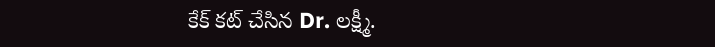కేక్ కట్ చేసిన Dr. లక్ష్మీ.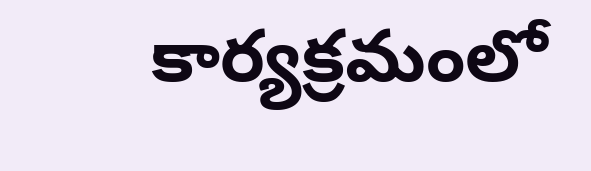కార్యక్రమంలో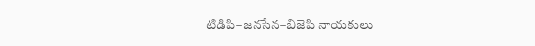టిడిపి–జనసేన–బిజెపి నాయకులు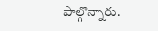పాల్గొన్నారు.